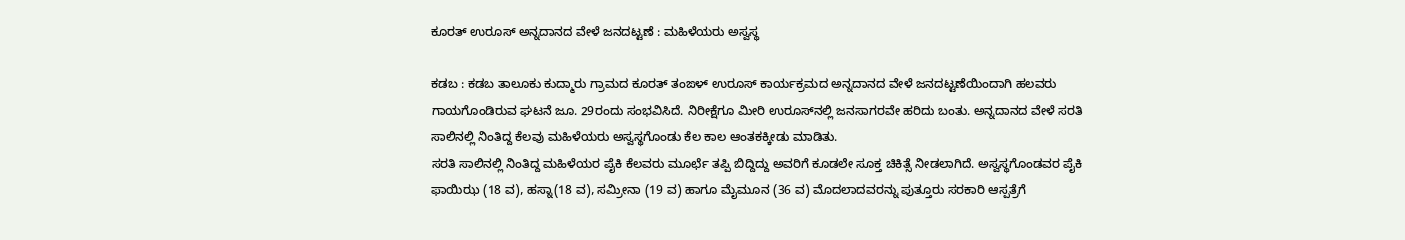ಕೂರತ್ ಉರೂಸ್ ಅನ್ನದಾನದ ವೇಳೆ ಜನದಟ್ಟಣೆ : ಮಹಿಳೆಯರು ಅಸ್ವಸ್ಥ

ಕಡಬ : ಕಡಬ ತಾಲೂಕು ಕುದ್ಮಾರು ಗ್ರಾಮದ ಕೂರತ್ ತಂಙಳ್ ಉರೂಸ್ ಕಾರ್ಯಕ್ರಮದ ಅನ್ನದಾನದ ವೇಳೆ ಜನದಟ್ಟಣೆಯಿಂದಾಗಿ ಹಲವರು ಗಾಯಗೊಂಡಿರುವ ಘಟನೆ ಜೂ. 29ರಂದು ಸಂಭವಿಸಿದೆ. ನಿರೀಕ್ಷೆಗೂ ಮೀರಿ ಉರೂಸ್‌ನಲ್ಲಿ ಜನಸಾಗರವೇ ಹರಿದು ಬಂತು. ಅನ್ನದಾನದ ವೇಳೆ ಸರತಿ ಸಾಲಿನಲ್ಲಿ ನಿಂತಿದ್ದ ಕೆಲವು ಮಹಿಳೆಯರು ಅಸ್ವಸ್ಥಗೊಂಡು ಕೆಲ ಕಾಲ ಆಂತಕಕ್ಕೀಡು ಮಾಡಿತು.
ಸರತಿ ಸಾಲಿನಲ್ಲಿ ನಿಂತಿದ್ದ ಮಹಿಳೆಯರ ಪೈಕಿ ಕೆಲವರು ಮೂರ್ಛೆ ತಪ್ಪಿ ಬಿದ್ದಿದ್ದು ಅವರಿಗೆ ಕೂಡಲೇ ಸೂಕ್ತ ಚಿಕಿತ್ಸೆ ನೀಡಲಾಗಿದೆ. ಅಸ್ವಸ್ಥಗೊಂಡವರ ಪೈಕಿ ಫಾಯಿಝ (18 ವ), ಹಸ್ನಾ(18 ವ), ಸಮ್ರೀನಾ (19 ವ) ಹಾಗೂ ಮೈಮೂನ (36 ವ) ಮೊದಲಾದವರನ್ನು ಪುತ್ತೂರು ಸರಕಾರಿ ಆಸ್ಪತ್ರೆಗೆ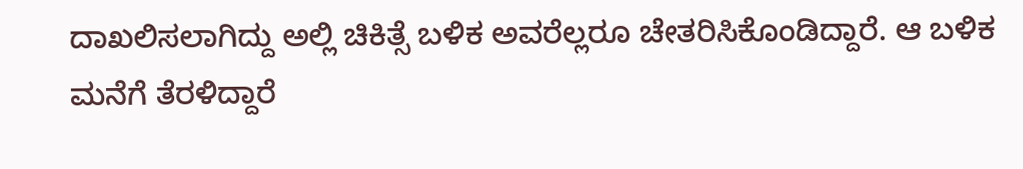ದಾಖಲಿಸಲಾಗಿದ್ದು ಅಲ್ಲಿ ಚಿಕಿತ್ಸೆ ಬಳಿಕ ಅವರೆಲ್ಲರೂ ಚೇತರಿಸಿಕೊಂಡಿದ್ದಾರೆ. ಆ ಬಳಿಕ ಮನೆಗೆ ತೆರಳಿದ್ದಾರೆ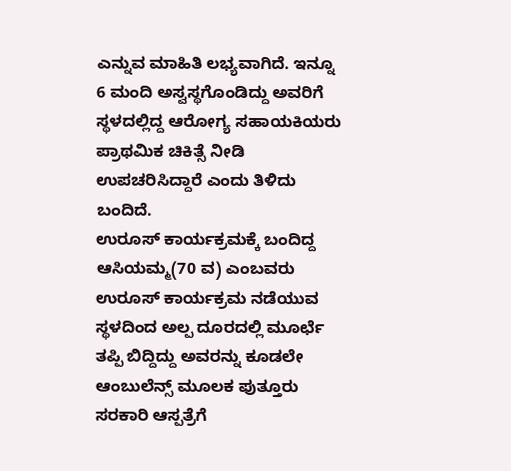ಎನ್ನುವ ಮಾಹಿತಿ ಲಭ್ಯವಾಗಿದೆ. ಇನ್ನೂ 6 ಮಂದಿ ಅಸ್ವಸ್ಥಗೊಂಡಿದ್ದು ಅವರಿಗೆ ಸ್ಥಳದಲ್ಲಿದ್ದ ಆರೋಗ್ಯ ಸಹಾಯಕಿಯರು ಪ್ರಾಥಮಿಕ ಚಿಕಿತ್ಸೆ ನೀಡಿ ಉಪಚರಿಸಿದ್ದಾರೆ ಎಂದು ತಿಳಿದು ಬಂದಿದೆ.
ಉರೂಸ್ ಕಾರ್ಯಕ್ರಮಕ್ಕೆ ಬಂದಿದ್ದ ಆಸಿಯಮ್ಮ(70 ವ) ಎಂಬವರು ಉರೂಸ್ ಕಾರ್ಯಕ್ರಮ ನಡೆಯುವ ಸ್ಥಳದಿಂದ ಅಲ್ಪ ದೂರದಲ್ಲಿ ಮೂರ್ಛೆ ತಪ್ಪಿ ಬಿದ್ದಿದ್ದು ಅವರನ್ನು ಕೂಡಲೇ ಆಂಬುಲೆನ್ಸ್ ಮೂಲಕ ಪುತ್ತೂರು ಸರಕಾರಿ ಆಸ್ಪತ್ರೆಗೆ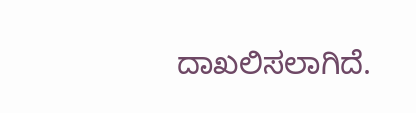ದಾಖಲಿಸಲಾಗಿದೆ.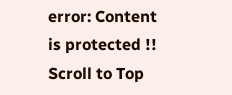error: Content is protected !!
Scroll to Top